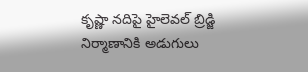కృష్ణా నదిపై హైలెవల్ బ్రిడ్జి నిర్మాణానికి అడుగులు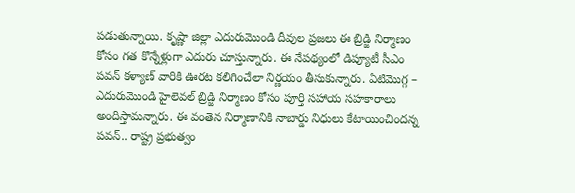పడుతున్నాయి. కృష్ణా జిల్లా ఎదురుమొండి దీవుల ప్రజలు ఈ బ్రిడ్జి నిర్మాణం కోసం గత కొన్నేళ్లుగా ఎదురు చూస్తున్నారు. ఈ నేపథ్యంలో డిప్యూటీ సీఎం పవన్ కళ్యాణ్ వారికి ఊరట కలిగించేలా నిర్ణయం తీసుకున్నారు. ఏటిమొగ్గ – ఎదురుమొండి హైలెవల్ బ్రిడ్జి నిర్మాణం కోసం పూర్తి సహాయ సహకారాలు అందిస్తామన్నారు. ఈ వంతెన నిర్మాణానికి నాబార్డు నిధులు కేటాయించిందన్న పవన్.. రాష్ట్ర ప్రభుత్వం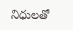నిధులతో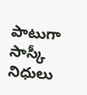పాటుగా సాస్కీ నిధులు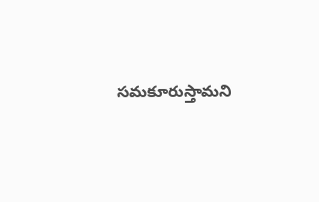సమకూరుస్తామని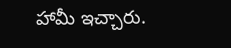హామీ ఇచ్చారు.